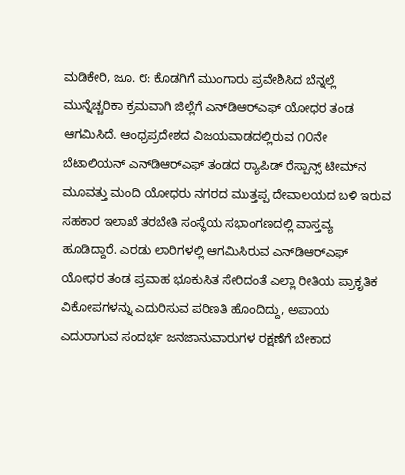ಮಡಿಕೇರಿ, ಜೂ. ೮: ಕೊಡಗಿಗೆ ಮುಂಗಾರು ಪ್ರವೇಶಿಸಿದ ಬೆನ್ನಲ್ಲೆ ಮುನ್ನೆಚ್ಚರಿಕಾ ಕ್ರಮವಾಗಿ ಜಿಲ್ಲೆಗೆ ಎನ್‌ಡಿಆರ್‌ಎಫ್ ಯೋಧರ ತಂಡ ಆಗಮಿಸಿದೆ. ಆಂಧ್ರಪ್ರದೇಶದ ವಿಜಯವಾಡದಲ್ಲಿರುವ ೧೦ನೇ ಬೆಟಾಲಿಯನ್ ಎನ್‌ಡಿಆರ್‌ಎಫ್ ತಂಡದ ರ‍್ಯಾಪಿಡ್ ರೆಸ್ಪಾನ್ಸ್ ಟೀಮ್‌ನ ಮೂವತ್ತು ಮಂದಿ ಯೋಧರು ನಗರದ ಮುತ್ತಪ್ಪ ದೇವಾಲಯದ ಬಳಿ ಇರುವ ಸಹಕಾರ ಇಲಾಖೆ ತರಬೇತಿ ಸಂಸ್ಥೆಯ ಸಭಾಂಗಣದಲ್ಲಿ ವಾಸ್ತವ್ಯ ಹೂಡಿದ್ದಾರೆ. ಎರಡು ಲಾರಿಗಳಲ್ಲಿ ಆಗಮಿಸಿರುವ ಎನ್‌ಡಿಆರ್‌ಎಫ್ ಯೋಧರ ತಂಡ ಪ್ರವಾಹ ಭೂಕುಸಿತ ಸೇರಿದಂತೆ ಎಲ್ಲಾ ರೀತಿಯ ಪ್ರಾಕೃತಿಕ ವಿಕೋಪಗಳನ್ನು ಎದುರಿಸುವ ಪರಿಣತಿ ಹೊಂದಿದ್ದು, ಅಪಾಯ ಎದುರಾಗುವ ಸಂದರ್ಭ ಜನಜಾನುವಾರುಗಳ ರಕ್ಷಣೆಗೆ ಬೇಕಾದ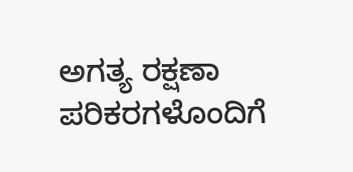ಅಗತ್ಯ ರಕ್ಷಣಾ ಪರಿಕರಗಳೊಂದಿಗೆ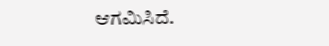ಆಗಮಿಸಿದೆ.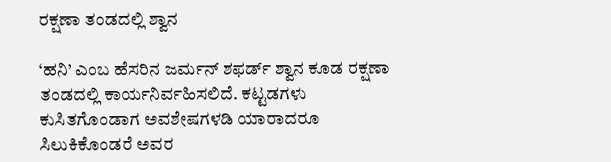ರಕ್ಷಣಾ ತಂಡದಲ್ಲಿ ಶ್ವಾನ

‘ಹನಿ’ ಎಂಬ ಹೆಸರಿನ ಜರ್ಮನ್ ಶಫರ್ಡ್ ಶ್ವಾನ ಕೂಡ ರಕ್ಷಣಾ ತಂಡದಲ್ಲಿ ಕಾರ್ಯನಿರ್ವಹಿಸಲಿದೆ. ಕಟ್ಟಡಗಳು ಕುಸಿತಗೊಂಡಾಗ ಅವಶೇಷಗಳಡಿ ಯಾರಾದರೂ ಸಿಲುಕಿಕೊಂಡರೆ ಅವರ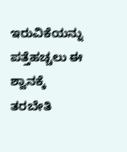ಇರುವಿಕೆಯನ್ನು ಪತ್ತೆಹಚ್ಚಲು ಈ ಶ್ವಾನಕ್ಕೆ ತರಬೇತಿ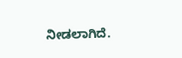ನೀಡಲಾಗಿದೆ.